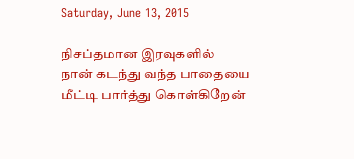Saturday, June 13, 2015

நிசப்தமான இரவுகளில்
நான் கடந்து வந்த பாதையை
மீட்டி பார்த்து கொள்கிறேன்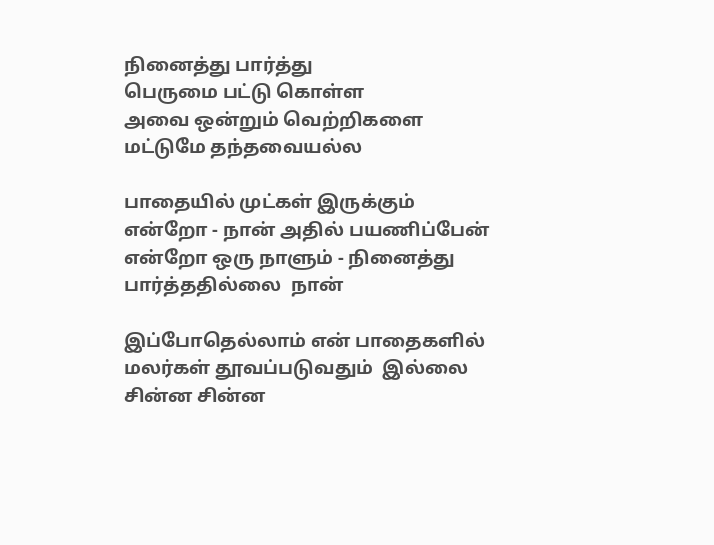நினைத்து பார்த்து
பெருமை பட்டு கொள்ள
அவை ஒன்றும் வெற்றிகளை
மட்டுமே தந்தவையல்ல

பாதையில் முட்கள் இருக்கும்
என்றோ - நான் அதில் பயணிப்பேன்
என்றோ ஒரு நாளும் - நினைத்து
பார்த்ததில்லை  நான்

இப்போதெல்லாம் என் பாதைகளில்
மலர்கள் தூவப்படுவதும்  இல்லை
சின்ன சின்ன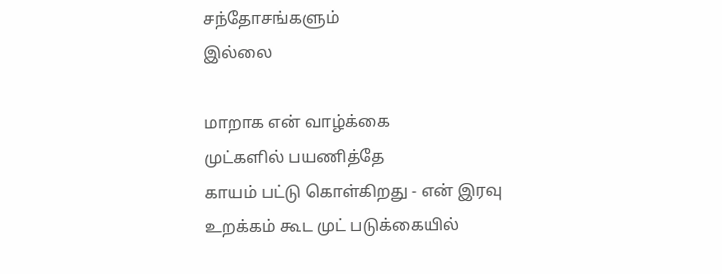சந்தோசங்களும்
இல்லை

மாறாக என் வாழ்க்கை
முட்களில் பயணித்தே
காயம் பட்டு கொள்கிறது - என் இரவு
உறக்கம் கூட முட் படுக்கையில்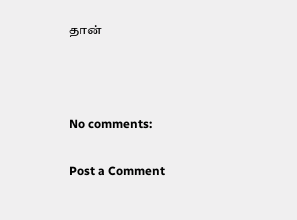தான்



No comments:

Post a Comment